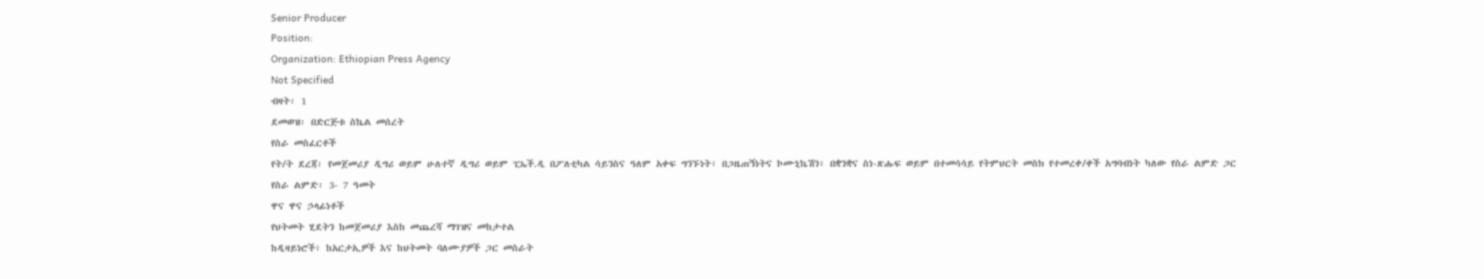Senior Producer
Position:
Organization: Ethiopian Press Agency
Not Specified
ብዛት፡ 1
ደመወዝ፡ በድርጅቱ ስኬል መሰረት
የስራ መስፈርቶች
የት/ት ደረጃ፡ የመጀመሪያ ዲግሪ ወይም ሁለተኛ ዲግሪ ወይም ፒኤች.ዲ በፖለቲካል ሳይንስና ዓለም አቀፍ ግንኙነት፣ በጋዜጠኝነትና ኮሙኒኬሽን፣ በቋንቋና ስነ-ጽሑፍ ወይም በተመሳሳይ የትምህርት መስክ የተመረቀ/ቀች አግባብነት ካለው የስራ ልምድ ጋር
የስራ ልምድ፡ 3- 7 ዓመት
ዋና ዋና ኃላፊነቶች
የህትመት ሂደትን ከመጀመሪያ እስከ መጨረሻ ማገዝና መከታተል
ከዲዛይነሮች፣ ከአርታኢዎች እና ከህትመት ባለሙያዎች ጋር መስራት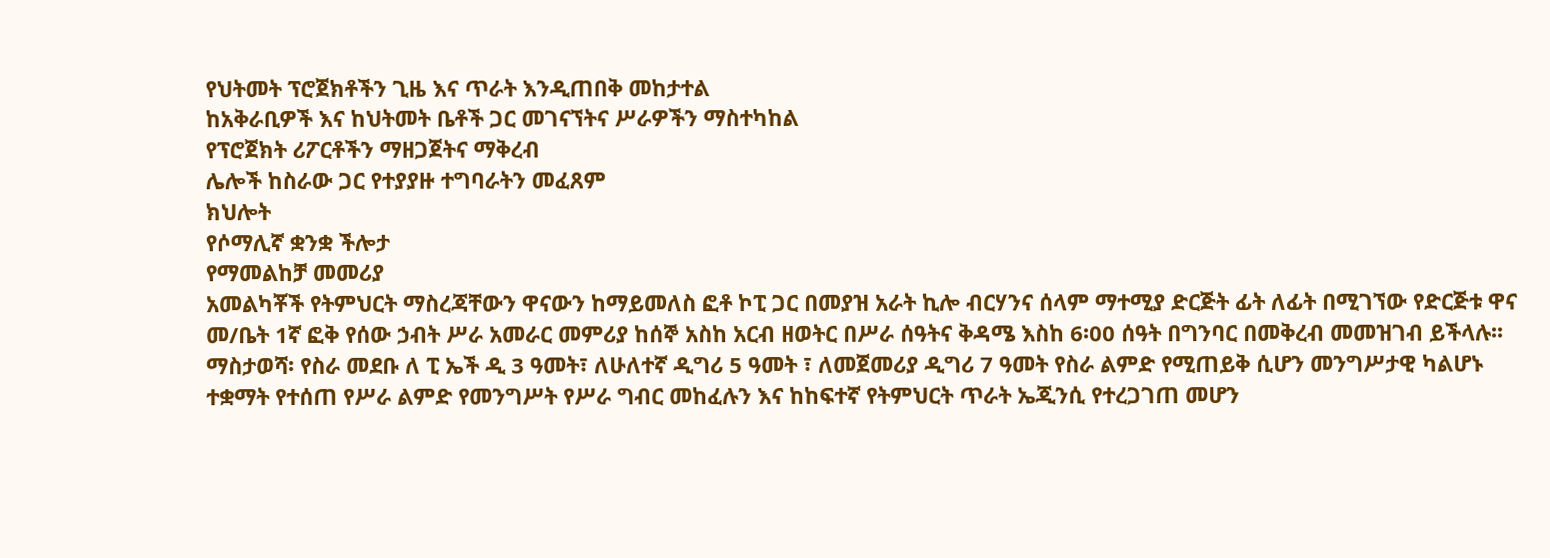የህትመት ፕሮጀክቶችን ጊዜ እና ጥራት እንዲጠበቅ መከታተል
ከአቅራቢዎች እና ከህትመት ቤቶች ጋር መገናኘትና ሥራዎችን ማስተካከል
የፕሮጀክት ሪፖርቶችን ማዘጋጀትና ማቅረብ
ሌሎች ከስራው ጋር የተያያዙ ተግባራትን መፈጸም
ክህሎት
የሶማሊኛ ቋንቋ ችሎታ
የማመልከቻ መመሪያ
አመልካቾች የትምህርት ማስረጃቸውን ዋናውን ከማይመለስ ፎቶ ኮፒ ጋር በመያዝ አራት ኪሎ ብርሃንና ሰላም ማተሚያ ድርጅት ፊት ለፊት በሚገኘው የድርጅቱ ዋና መ/ቤት 1ኛ ፎቅ የሰው ኃብት ሥራ አመራር መምሪያ ከሰኞ አስከ አርብ ዘወትር በሥራ ሰዓትና ቅዳሜ እስከ 6፡00 ሰዓት በግንባር በመቅረብ መመዝገብ ይችላሉ፡፡
ማስታወሻ፡ የስራ መደቡ ለ ፒ ኤች ዲ 3 ዓመት፣ ለሁለተኛ ዲግሪ 5 ዓመት ፣ ለመጀመሪያ ዲግሪ 7 ዓመት የስራ ልምድ የሚጠይቅ ሲሆን መንግሥታዊ ካልሆኑ ተቋማት የተሰጠ የሥራ ልምድ የመንግሥት የሥራ ግብር መከፈሉን እና ከከፍተኛ የትምህርት ጥራት ኤጂንሲ የተረጋገጠ መሆን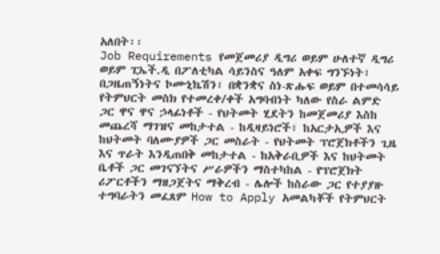አለበት፡፡
Job Requirements የመጀመሪያ ዲግሪ ወይም ሁለተኛ ዲግሪ ወይም ፒኤች.ዲ በፖለቲካል ሳይንስና ዓለም አቀፍ ግንኙነት፣ በጋዜጠኝነትና ኮሙኒኬሽን፣ በቋንቋና ስነ-ጽሑፍ ወይም በተመሳሳይ የትምህርት መስክ የተመረቀ/ቀች አግባብነት ካለው የስራ ልምድ ጋር ዋና ዋና ኃላፊነቶች - የህትመት ሂደትን ከመጀመሪያ እስከ መጨረሻ ማገዝና መከታተል - ከዲዛይነሮች፣ ከአርታኢዎች እና ከህትመት ባለሙያዎች ጋር መስራት - የህትመት ፕሮጀክቶችን ጊዜ እና ጥራት እንዲጠበቅ መከታተል - ከአቅራቢዎች እና ከህትመት ቤቶች ጋር መገናኘትና ሥራዎችን ማስተካከል - የፕሮጀክት ሪፖርቶችን ማዘጋጀትና ማቅረብ - ሌሎች ከስራው ጋር የተያያዙ ተግባራትን መፈጸም How to Apply አመልካቾች የትምህርት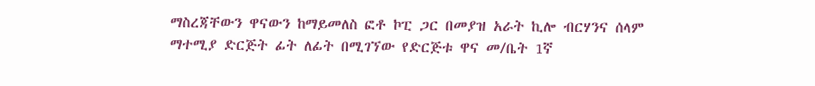ማስረጃቸውን ዋናውን ከማይመለስ ፎቶ ኮፒ ጋር በመያዝ አራት ኪሎ ብርሃንና ሰላም ማተሚያ ድርጅት ፊት ለፊት በሚገኘው የድርጅቱ ዋና መ/ቤት 1ኛ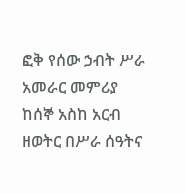ፎቅ የሰው ኃብት ሥራ አመራር መምሪያ ከሰኞ አስከ አርብ ዘወትር በሥራ ሰዓትና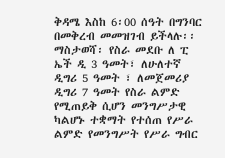ቅዳሜ እስከ 6፡00 ሰዓት በግንባር በመቅረብ መመዝገብ ይችላሉ፡፡ ማስታወሻ፡ የስራ መደቡ ለ ፒ ኤች ዲ 3 ዓመት፣ ለሁለተኛ ዲግሪ 5 ዓመት ፣ ለመጀመሪያ ዲግሪ 7 ዓመት የስራ ልምድ የሚጠይቅ ሲሆን መንግሥታዊ ካልሆኑ ተቋማት የተሰጠ የሥራ ልምድ የመንግሥት የሥራ ግብር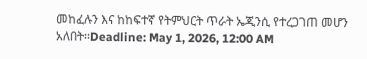መከፈሉን እና ከከፍተኛ የትምህርት ጥራት ኤጂንሲ የተረጋገጠ መሆን አለበት፡፡Deadline: May 1, 2026, 12:00 AM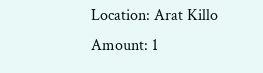Location: Arat Killo
Amount: 1